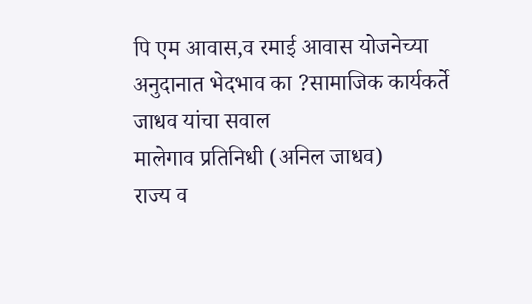पि एम आवास,व रमाई आवास योजनेच्या अनुदानात भेदभाव का ?सामाजिक कार्यकर्ते जाधव यांचा सवाल
मालेगाव प्रतिनिधी (अनिल जाधव)
राज्य व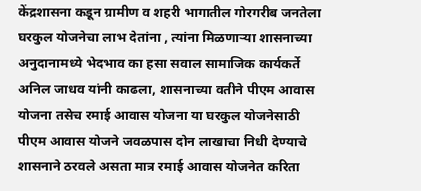केंद्रशासना कडून ग्रामीण व शहरी भागातील गोरगरीब जनतेला घरकुल योजनेचा लाभ देतांना , त्यांना मिळणाऱ्या शासनाच्या अनुदानामध्ये भेदभाव का हसा सवाल सामाजिक कार्यकर्ते अनिल जाधव यांनी काढला, शासनाच्या वतीने पीएम आवास योजना तसेच रमाई आवास योजना या घरकुल योजनेसाठी पीएम आवास योजने जवळपास दोन लाखाचा निधी देण्याचे शासनाने ठरवले असता मात्र रमाई आवास योजनेत करिता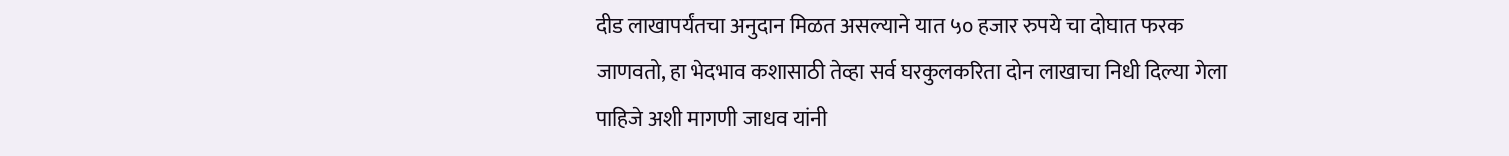दीड लाखापर्यंतचा अनुदान मिळत असल्याने यात ५० हजार रुपये चा दोघात फरक जाणवतो, हा भेदभाव कशासाठी तेव्हा सर्व घरकुलकरिता दोन लाखाचा निधी दिल्या गेला पाहिजे अशी मागणी जाधव यांनी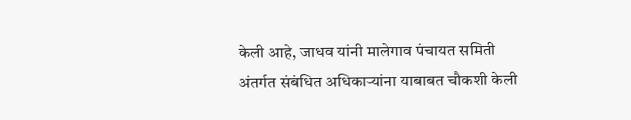केली आहे, जाधव यांनी मालेगाव पंचायत समिती अंतर्गत संबंधित अधिकाऱ्यांना याबाबत चौकशी केली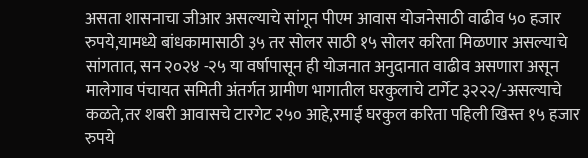असता शासनाचा जीआर असल्याचे सांगून पीएम आवास योजनेसाठी वाढीव ५० हजार रुपये,यामध्ये बांधकामासाठी ३५ तर सोलर साठी १५ सोलर करिता मिळणार असल्याचे सांगतात, सन २०२४ -२५ या वर्षापासून ही योजनात अनुदानात वाढीव असणारा असून मालेगाव पंचायत समिती अंतर्गत ग्रामीण भागातील घरकुलाचे टार्गेट ३२२२/-असल्याचे कळते,तर शबरी आवासचे टारगेट २५० आहे,रमाई घरकुल करिता पहिली खिस्त १५ हजार रुपये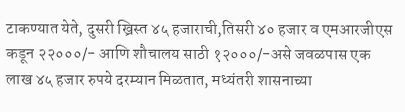टाकण्यात येते, दुसरी ख्रिस्त ४५ हजाराची,तिसरी ४० हजार व एमआरजीएस कडून २२०००/- आणि शौचालय साठी १२०००/-असे जवळपास एक लाख ४५ हजार रुपये दरम्यान मिळतात, मध्यंतरी शासनाच्या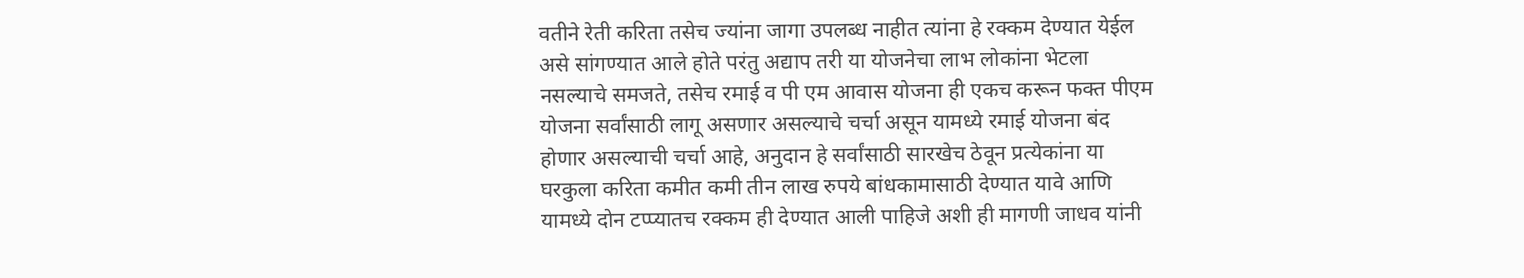वतीने रेती करिता तसेच ज्यांना जागा उपलब्ध नाहीत त्यांना हे रक्कम देण्यात येईल असे सांगण्यात आले होते परंतु अद्याप तरी या योजनेचा लाभ लोकांना भेटला नसल्याचे समजते, तसेच रमाई व पी एम आवास योजना ही एकच करून फक्त पीएम योजना सर्वांसाठी लागू असणार असल्याचे चर्चा असून यामध्ये रमाई योजना बंद होणार असल्याची चर्चा आहे, अनुदान हे सर्वांसाठी सारखेच ठेवून प्रत्येकांना या घरकुला करिता कमीत कमी तीन लाख रुपये बांधकामासाठी देण्यात यावे आणि यामध्ये दोन टप्प्यातच रक्कम ही देण्यात आली पाहिजे अशी ही मागणी जाधव यांनी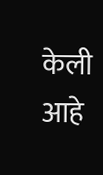केली आहे